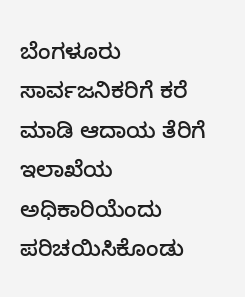ಬೆಂಗಳೂರು
ಸಾರ್ವಜನಿಕರಿಗೆ ಕರೆ ಮಾಡಿ ಆದಾಯ ತೆರಿಗೆ ಇಲಾಖೆಯ ಅಧಿಕಾರಿಯೆಂದು ಪರಿಚಯಿಸಿಕೊಂಡು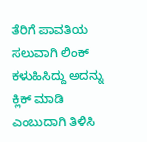ತೆರಿಗೆ ಪಾವತಿಯ ಸಲುವಾಗಿ ಲಿಂಕ್ ಕಳುಹಿಸಿದ್ದು ಅದನ್ನು ಕ್ಲಿಕ್ ಮಾಡಿ ಎಂಬುದಾಗಿ ತಿಳಿಸಿ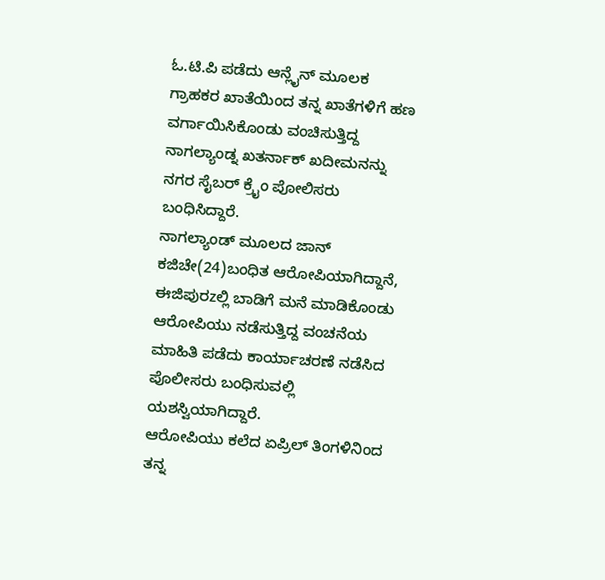ಓ.ಟಿ.ಪಿ ಪಡೆದು ಆನ್ಲೈನ್ ಮೂಲಕ ಗ್ರಾಹಕರ ಖಾತೆಯಿಂದ ತನ್ನ ಖಾತೆಗಳಿಗೆ ಹಣ ವರ್ಗಾಯಿಸಿಕೊಂಡು ವಂಚಿಸುತ್ತಿದ್ದ ನಾಗಲ್ಯಾಂಡ್ನ ಖತರ್ನಾಕ್ ಖದೀಮನನ್ನು ನಗರ ಸೈಬರ್ ಕ್ರೈಂ ಪೋಲಿಸರು ಬಂಧಿಸಿದ್ದಾರೆ.
ನಾಗಲ್ಯಾಂಡ್ ಮೂಲದ ಜಾನ್ ಕಜಿಚೇ(24)ಬಂಧಿತ ಆರೋಪಿಯಾಗಿದ್ದಾನೆ, ಈಜಿಪುರzಲ್ಲಿ ಬಾಡಿಗೆ ಮನೆ ಮಾಡಿಕೊಂಡು ಆರೋಪಿಯು ನಡೆಸುತ್ತಿದ್ದ ವಂಚನೆಯ ಮಾಹಿತಿ ಪಡೆದು ಕಾರ್ಯಾಚರಣೆ ನಡೆಸಿದ ಪೊಲೀಸರು ಬಂಧಿಸುವಲ್ಲಿ ಯಶಸ್ವಿಯಾಗಿದ್ದಾರೆ.
ಆರೋಪಿಯು ಕಲೆದ ಏಪ್ರಿಲ್ ತಿಂಗಳಿನಿಂದ ತನ್ನ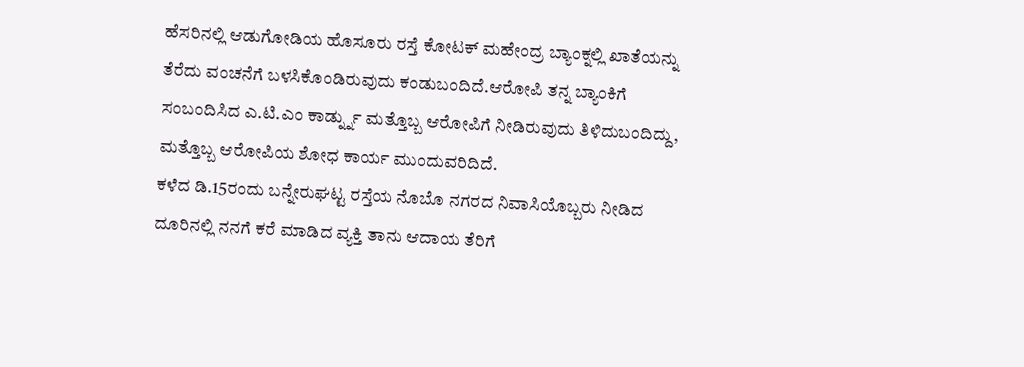ಹೆಸರಿನಲ್ಲಿ ಆಡುಗೋಡಿಯ ಹೊಸೂರು ರಸ್ತೆ ಕೋಟಕ್ ಮಹೇಂದ್ರ ಬ್ಯಾಂಕ್ನಲ್ಲಿ ಖಾತೆಯನ್ನು ತೆರೆದು ವಂಚನೆಗೆ ಬಳಸಿಕೊಂಡಿರುವುದು ಕಂಡುಬಂದಿದೆ.ಆರೋಪಿ ತನ್ನ ಬ್ಯಾಂಕಿಗೆ ಸಂಬಂದಿಸಿದ ಎ.ಟಿ.ಎಂ ಕಾರ್ಡ್ನ್ನು ಮತ್ತೊಬ್ಬ ಆರೋಪಿಗೆ ನೀಡಿರುವುದು ತಿಳಿದುಬಂದಿದ್ದು, ಮತ್ತೊಬ್ಬ ಆರೋಪಿಯ ಶೋಧ ಕಾರ್ಯ ಮುಂದುವರಿದಿದೆ.
ಕಳೆದ ಡಿ.15ರಂದು ಬನ್ನೇರುಘಟ್ಟ ರಸ್ತೆಯ ನೊಬೊ ನಗರದ ನಿವಾಸಿಯೊಬ್ಬರು ನೀಡಿದ ದೂರಿನಲ್ಲಿ ನನಗೆ ಕರೆ ಮಾಡಿದ ವ್ಯಕ್ತಿ ತಾನು ಆದಾಯ ತೆರಿಗೆ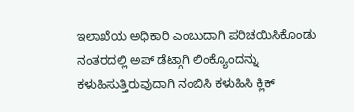ಇಲಾಖೆಯ ಅಧಿಕಾರಿ ಎಂಬುದಾಗಿ ಪರಿಚಯಿಸಿಕೊಂಡು ನಂತರದಲ್ಲಿ ಅಪ್ ಡೆಟ್ಗಾಗಿ ಲಿಂಕ್ಯೊಂದನ್ನು ಕಳುಹಿಸುತ್ತಿರುವುದಾಗಿ ನಂಬಿಸಿ ಕಳುಹಿಸಿ ಕ್ಲಿಕ್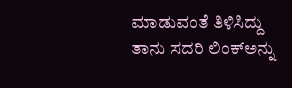ಮಾಡುವಂತೆ ತಿಳಿಸಿದ್ದು ತಾನು ಸದರಿ ಲಿಂಕ್ಅನ್ನು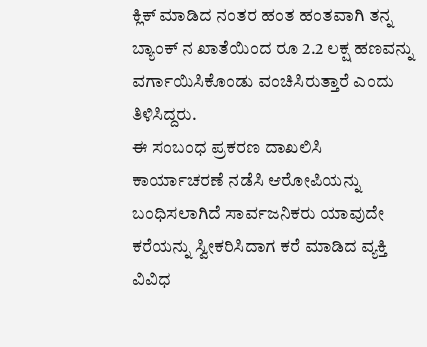ಕ್ಲಿಕ್ ಮಾಡಿದ ನಂತರ ಹಂತ ಹಂತವಾಗಿ ತನ್ನ ಬ್ಯಾಂಕ್ ನ ಖಾತೆಯಿಂದ ರೂ 2.2 ಲಕ್ಷ ಹಣವನ್ನು ವರ್ಗಾಯಿಸಿಕೊಂಡು ವಂಚಿಸಿರುತ್ತಾರೆ ಎಂದು ತಿಳಿಸಿದ್ದರು.
ಈ ಸಂಬಂಧ ಪ್ರಕರಣ ದಾಖಲಿಸಿ ಕಾರ್ಯಾಚರಣೆ ನಡೆಸಿ ಆರೋಪಿಯನ್ನು ಬಂಧಿಸಲಾಗಿದೆ ಸಾರ್ವಜನಿಕರು ಯಾವುದೇ ಕರೆಯನ್ನು ಸ್ವೀಕರಿಸಿದಾಗ ಕರೆ ಮಾಡಿದ ವ್ಯಕ್ತಿ ವಿವಿಧ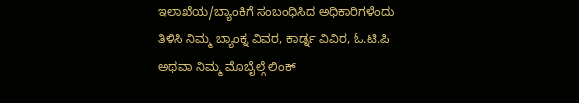ಇಲಾಖೆಯ/ಬ್ಯಾಂಕಿಗೆ ಸಂಬಂಧಿಸಿದ ಅಧಿಕಾರಿಗಳೆಂದು ತಿಳಿಸಿ ನಿಮ್ಮ ಬ್ಯಾಂಕ್ನ ವಿವರ, ಕಾರ್ಡ್ನ ವಿವಿರ, ಓ.ಟಿ.ಪಿ ಅಥವಾ ನಿಮ್ಮ ಮೊಬೈಲ್ಗೆ ಲಿಂಕ್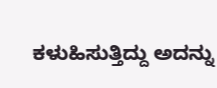ಕಳುಹಿಸುತ್ತಿದ್ದು ಅದನ್ನು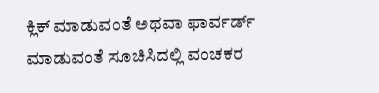ಕ್ಲಿಕ್ ಮಾಡುವಂತೆ ಅಥವಾ ಫಾರ್ವರ್ಡ್ ಮಾಡುವಂತೆ ಸೂಚಿಸಿದಲ್ಲಿ ವಂಚಕರ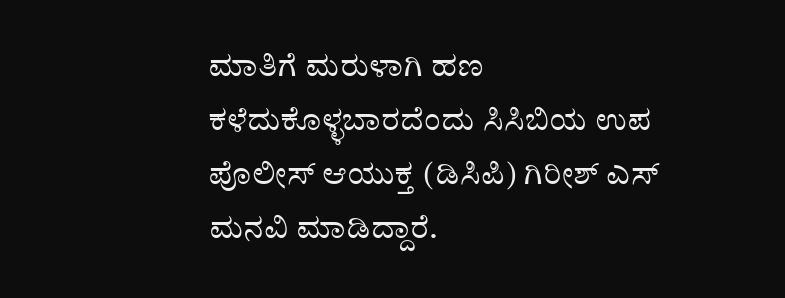ಮಾತಿಗೆ ಮರುಳಾಗಿ ಹಣ ಕಳೆದುಕೊಳ್ಳಬಾರದೆಂದು ಸಿಸಿಬಿಯ ಉಪ ಪೊಲೀಸ್ ಆಯುಕ್ತ (ಡಿಸಿಪಿ) ಗಿರೀಶ್ ಎಸ್ ಮನವಿ ಮಾಡಿದ್ದಾರೆ.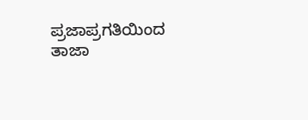ಪ್ರಜಾಪ್ರಗತಿಯಿಂದ ತಾಜಾ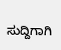ಸುದ್ದಿಗಾಗಿ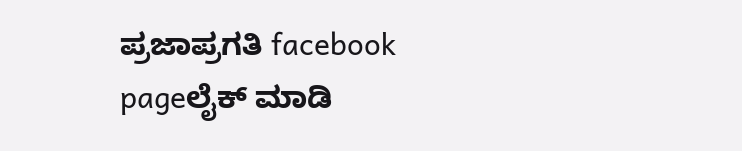ಪ್ರಜಾಪ್ರಗತಿ facebook pageಲೈಕ್ ಮಾಡಿ